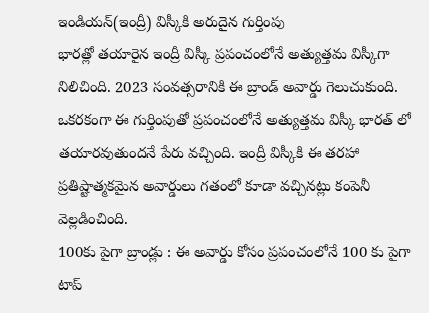ఇండియన్(ఇంద్రీ) విస్కీకి అరుదైన గుర్తింపు
భారత్లో తయారైన ఇంద్రీ విస్కీ ప్రపంచంలోనే అత్యుత్తమ విస్కీగా నిలిచింది. 2023 సంవత్సరానికి ఈ బ్రాండ్ అవార్డు గెలుచుకుంది. ఒకరకంగా ఈ గుర్తింపుతో ప్రపంచంలోనే అత్యుత్తమ విస్కీ భారత్ లో తయారవుతుందనే పేరు వచ్చింది. ఇంద్రీ విస్కీకి ఈ తరహా ప్రతిష్టాత్మకమైన అవార్డులు గతంలో కూడా వచ్చినట్లు కంపెనీ వెల్లడించింది.
100కు పైగా బ్రాండ్లు : ఈ అవార్డు కోసం ప్రపంచంలోనే 100 కు పైగా టాప్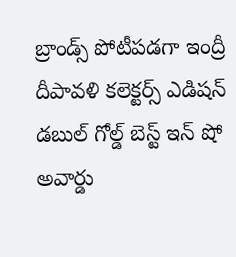బ్రాండ్స్ పోటీపడగా ఇంద్రీ దీపావళి కలెక్టర్స్ ఎడిషన్ డబుల్ గోల్డ్ బెస్ట్ ఇన్ షో అవార్డు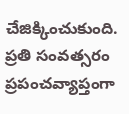చేజిక్కించుకుంది. ప్రతి సంవత్సరం ప్రపంచవ్యాప్తంగా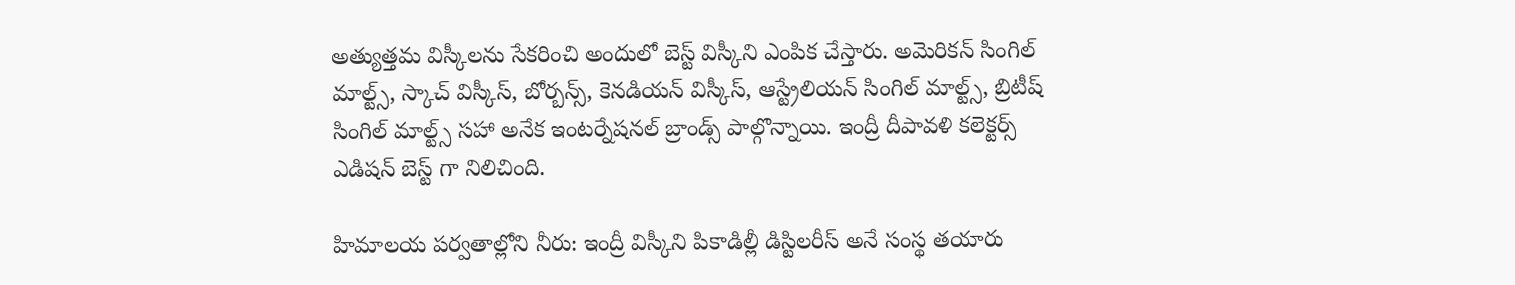అత్యుత్తమ విస్కీలను సేకరించి అందులో బెస్ట్ విస్కీని ఎంపిక చేస్తారు. అమెరికన్ సింగిల్ మాల్ట్స్, స్కాచ్ విస్కీస్, బోర్బన్స్, కెనడియన్ విస్కీస్, ఆస్ట్రేలియన్ సింగిల్ మాల్ట్స్, బ్రిటీష్ సింగిల్ మాల్ట్స్ సహా అనేక ఇంటర్నేషనల్ బ్రాండ్స్ పాల్గొన్నాయి. ఇంద్రీ దీపావళి కలెక్టర్స్ ఎడిషన్ బెస్ట్ గా నిలిచింది.

హిమాలయ పర్వతాల్లోని నీరు: ఇంద్రీ విస్కీని పికాడిల్లీ డిస్టిలరీస్ అనే సంస్థ తయారు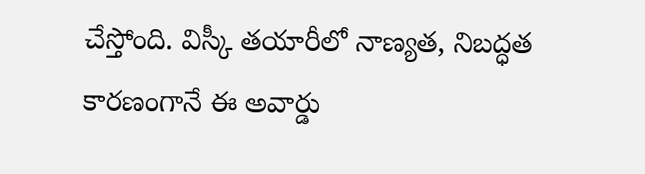చేస్తోంది. విస్కీ తయారీలో నాణ్యత, నిబద్ధత కారణంగానే ఈ అవార్డు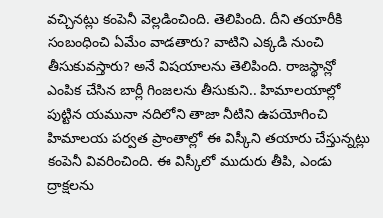వచ్చినట్లు కంపెనీ వెల్లడించింది. తెలిపింది. దీని తయారీకి సంబంధించి ఏమేం వాడతారు? వాటిని ఎక్కడి నుంచి తీసుకువస్తారు? అనే విషయాలను తెలిపింది. రాజస్థాన్లో ఎంపిక చేసిన బార్లీ గింజలను తీసుకుని.. హిమాలయాల్లో పుట్టిన యమునా నదిలోని తాజా నీటిని ఉపయోగించి హిమాలయ పర్వత ప్రాంతాల్లో ఈ విస్కీని తయారు చేస్తున్నట్లు కంపెనీ వివరించింది. ఈ విస్కీలో ముదురు తీపి, ఎండు ద్రాక్షలను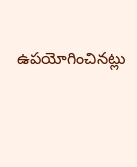ఉపయోగించినట్లు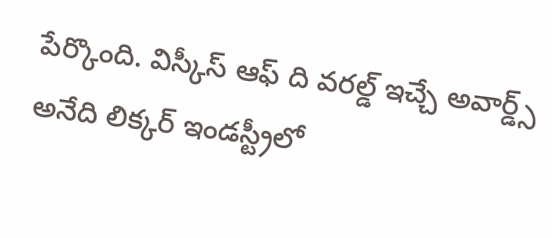పేర్కొంది. విస్కీస్ ఆఫ్ ది వరల్డ్ ఇచ్చే అవార్డ్స్ అనేది లిక్కర్ ఇండస్ట్రీలో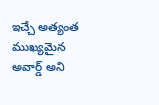ఇచ్చే అత్యంత ముఖ్యమైన అవార్డ్ అని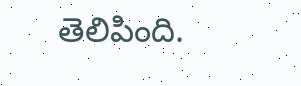తెలిపింది.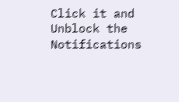Click it and Unblock the Notifications